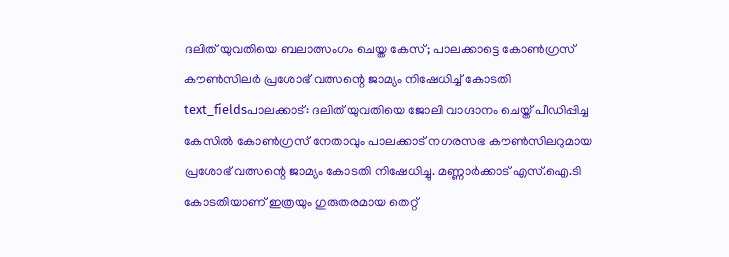ദലിത് യുവതിയെ ബലാത്സംഗം ചെയ്ത കേസ്; പാലക്കാട്ടെ കോൺഗ്രസ് കൗൺസിലർ പ്രശോഭ് വത്സന്റെ ജാമ്യം നിഷേധിച്ച് കോടതി
text_fieldsപാലക്കാട്: ദലിത് യുവതിയെ ജോലി വാഗ്ദാനം ചെയ്ത് പീഡിപ്പിച്ച കേസിൽ കോൺഗ്രസ് നേതാവും പാലക്കാട് നഗരസഭ കൗൺസിലറുമായ പ്രശോഭ് വത്സന്റെ ജാമ്യം കോടതി നിഷേധിച്ചു. മണ്ണാർക്കാട് എസ്.ഐ.ടി കോടതിയാണ് ഇത്രയും ഗുരുതരമായ തെറ്റ്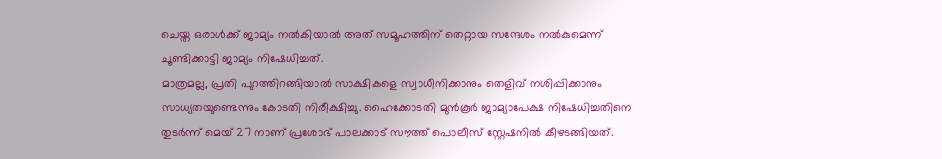ചെയ്ത ഒരാൾക്ക് ജാമ്യം നൽകിയാൽ അത് സമൂഹത്തിന് തെറ്റായ സന്ദേശം നൽകുമെന്ന് ചൂണ്ടിക്കാട്ടി ജാമ്യം നിഷേധിച്ചത്.
മാത്രമല്ല, പ്രതി പുറത്തിറങ്ങിയാൽ സാക്ഷികളെ സ്വാധീനിക്കാനും തെളിവ് നശിപ്പിക്കാനും സാധ്യതയുണ്ടെന്നും കോടതി നിരീക്ഷിച്ചു. ഹൈക്കോടതി മുൻകൂർ ജാമ്യാപേക്ഷ നിഷേധിച്ചതിനെ തുടർന്ന് മെയ് 27 നാണ് പ്രശോഭ് പാലക്കാട് സൗത്ത് പൊലീസ് സ്റ്റേഷനിൽ കീഴടങ്ങിയത്.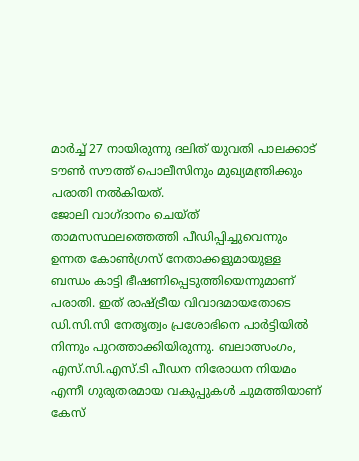മാർച്ച് 27 നായിരുന്നു ദലിത് യുവതി പാലക്കാട് ടൗൺ സൗത്ത് പൊലീസിനും മുഖ്യമന്ത്രിക്കും പരാതി നൽകിയത്.
ജോലി വാഗ്ദാനം ചെയ്ത് താമസസ്ഥലത്തെത്തി പീഡിപ്പിച്ചുവെന്നും ഉന്നത കോൺഗ്രസ് നേതാക്കളുമായുള്ള ബന്ധം കാട്ടി ഭീഷണിപ്പെടുത്തിയെന്നുമാണ് പരാതി. ഇത് രാഷ്ട്രീയ വിവാദമായതോടെ ഡി.സി.സി നേതൃത്വം പ്രശോഭിനെ പാർട്ടിയിൽ നിന്നും പുറത്താക്കിയിരുന്നു. ബലാത്സംഗം, എസ്.സി.എസ്.ടി പീഡന നിരോധന നിയമം എന്നീ ഗുരുതരമായ വകുപ്പുകൾ ചുമത്തിയാണ് കേസ്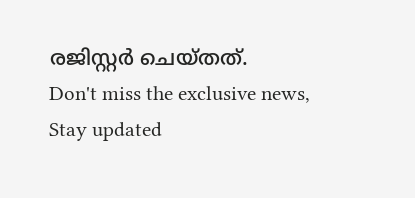രജിസ്റ്റർ ചെയ്തത്.
Don't miss the exclusive news, Stay updated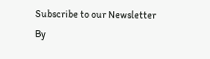Subscribe to our Newsletter
By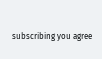subscribing you agree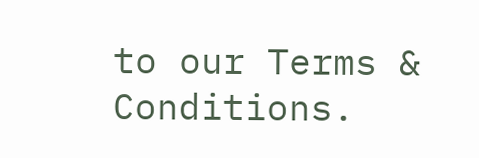to our Terms & Conditions.